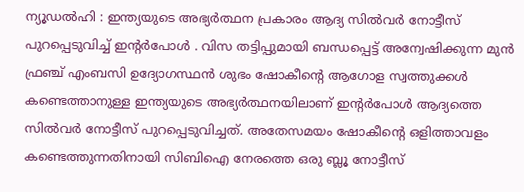ന്യൂഡൽഹി : ഇന്ത്യയുടെ അഭ്യർത്ഥന പ്രകാരം ആദ്യ സിൽവർ നോട്ടീസ് പുറപ്പെടുവിച്ച് ഇന്റർപോൾ . വിസ തട്ടിപ്പുമായി ബന്ധപ്പെട്ട് അന്വേഷിക്കുന്ന മുൻ ഫ്രഞ്ച് എംബസി ഉദ്യോഗസ്ഥൻ ശുഭം ഷോകീന്റെ ആഗോള സ്വത്തുക്കൾ കണ്ടെത്താനുള്ള ഇന്ത്യയുടെ അഭ്യർത്ഥനയിലാണ് ഇന്റർപോൾ ആദ്യത്തെ സിൽവർ നോട്ടീസ് പുറപ്പെടുവിച്ചത്. അതേസമയം ഷോകീന്റെ ഒളിത്താവളം കണ്ടെത്തുന്നതിനായി സിബിഐ നേരത്തെ ഒരു ബ്ലൂ നോട്ടീസ്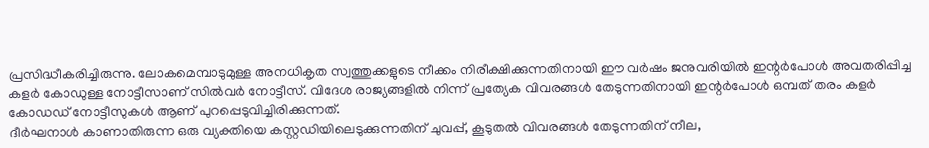പ്രസിദ്ധീകരിച്ചിരുന്നു. ലോകമെമ്പാടുമുള്ള അനധികൃത സ്വത്തുക്കളുടെ നീക്കം നിരീക്ഷിക്കുന്നതിനായി ഈ വർഷം ജനുവരിയിൽ ഇന്റർപോൾ അവതരിപ്പിച്ച കളർ കോഡുള്ള നോട്ടീസാണ് സിൽവർ നോട്ടീസ്. വിദേശ രാജ്യങ്ങളിൽ നിന്ന് പ്രത്യേക വിവരങ്ങൾ തേടുന്നതിനായി ഇന്റർപോൾ ഒമ്പത് തരം കളർ കോഡഡ് നോട്ടീസുകൾ ആണ് പുറപ്പെടുവിച്ചിരിക്കുന്നത്.
ദീർഘനാൾ കാണാതിരുന്ന ഒരു വ്യക്തിയെ കസ്റ്റഡിയിലെടുക്കുന്നതിന് ചുവപ്പ്, കൂടുതൽ വിവരങ്ങൾ തേടുന്നതിന് നീല,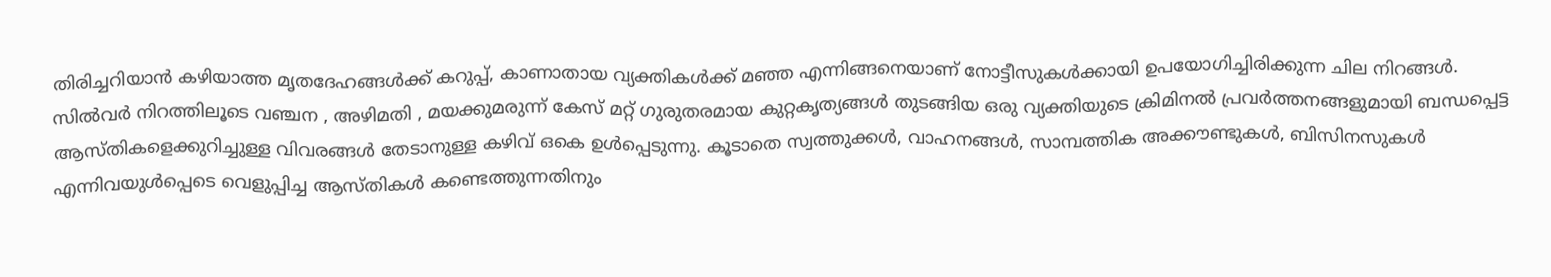തിരിച്ചറിയാൻ കഴിയാത്ത മൃതദേഹങ്ങൾക്ക് കറുപ്പ്, കാണാതായ വ്യക്തികൾക്ക് മഞ്ഞ എന്നിങ്ങനെയാണ് നോട്ടീസുകൾക്കായി ഉപയോഗിച്ചിരിക്കുന്ന ചില നിറങ്ങൾ. സിൽവർ നിറത്തിലൂടെ വഞ്ചന , അഴിമതി , മയക്കുമരുന്ന് കേസ് മറ്റ് ഗുരുതരമായ കുറ്റകൃത്യങ്ങൾ തുടങ്ങിയ ഒരു വ്യക്തിയുടെ ക്രിമിനൽ പ്രവർത്തനങ്ങളുമായി ബന്ധപ്പെട്ട ആസ്തികളെക്കുറിച്ചുള്ള വിവരങ്ങൾ തേടാനുള്ള കഴിവ് ഒകെ ഉൾപ്പെടുന്നു. കൂടാതെ സ്വത്തുക്കൾ, വാഹനങ്ങൾ, സാമ്പത്തിക അക്കൗണ്ടുകൾ, ബിസിനസുകൾ എന്നിവയുൾപ്പെടെ വെളുപ്പിച്ച ആസ്തികൾ കണ്ടെത്തുന്നതിനും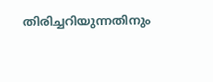തിരിച്ചറിയുന്നതിനും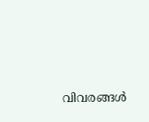വിവരങ്ങൾ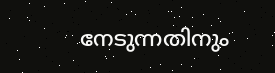നേടുന്നതിനും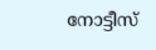നോട്ടീസ്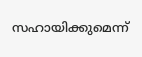സഹായിക്കുമെന്ന്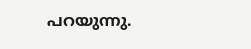പറയുന്നു.